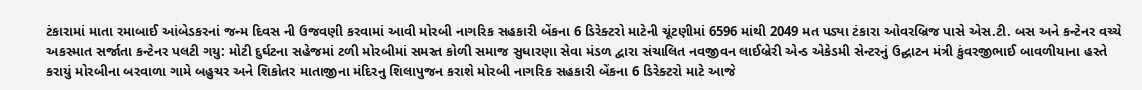ટંકારામાં માતા રમાબાઈ આંબેડકરનાં જન્મ દિવસ ની ઉજવણી કરવામાં આવી મોરબી નાગરિક સહકારી બેંકના 6 ડિરેક્ટરો માટેની ચૂંટણીમાં 6596 માંથી 2049 મત પડ્યા ટંકારા ઓવરબ્રિજ પાસે એસ.ટી. બસ અને કન્ટેનર વચ્ચે અકસ્માત સર્જાતા કન્ટેનર પલટી ગયુ: મોટી દુર્ઘટના સહેજમાં ટળી મોરબીમાં સમસ્ત કોળી સમાજ સુધારણા સેવા મંડળ દ્વારા સંચાલિત નવજીવન લાઈબ્રેરી એન્ડ એકેડમી સેન્ટરનું ઉદ્ઘાટન મંત્રી કુંવરજીભાઈ બાવળીયાના હસ્તે કરાયું મોરબીના બરવાળા ગામે બહુચર અને શિકોતર માતાજીના મંદિરનુ શિલાપુજન કરાશે મોરબી નાગરિક સહકારી બેંકના 6 ડિરેક્ટરો માટે આજે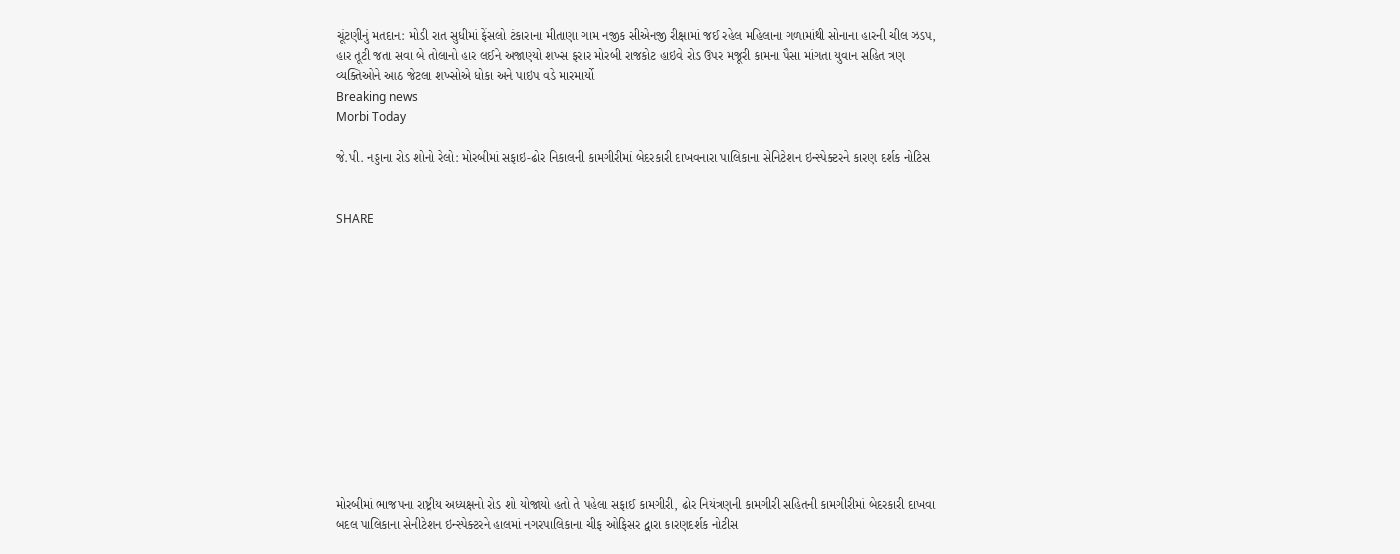ચૂંટણીનું મતદાન: મોડી રાત સુધીમાં ફેંસલો ટંકારાના મીતાણા ગામ નજીક સીએનજી રીક્ષામાં જઈ રહેલ મહિલાના ગળામાંથી સોનાના હારની ચીલ ઝડપ, હાર તૂટી જતા સવા બે તોલાનો હાર લઈને અજાણ્યો શખ્સ ફરાર મોરબી રાજકોટ હાઇવે રોડ ઉપર મજૂરી કામના પૈસા માંગતા યુવાન સહિત ત્રણ વ્યક્તિઓને આઠ જેટલા શખ્સોએ ધોકા અને પાઇપ વડે મારમાર્યો
Breaking news
Morbi Today

જે.પી. નડ્ડાના રોડ શોનો રેલો: મોરબીમાં સફાઇ-ઢોર નિકાલની કામગીરીમાં બેદરકારી દાખવનારા પાલિકાના સેનિટેશન ઇન્સ્પેક્ટરને કારણ દર્શક નોટિસ


SHARE













મોરબીમાં ભાજપના રાષ્ટ્રીય અધ્યક્ષનો રોડ શો યોજાયો હતો તે પહેલા સફાઈ કામગીરી, ઢોર નિયંત્રણની કામગીરી સહિતની કામગીરીમાં બેદરકારી દાખવા બદલ પાલિકાના સેનીટેશન ઇન્સ્પેક્ટરને હાલમાં નગરપાલિકાના ચીફ ઓફિસર દ્વારા કારણદર્શક નોટીસ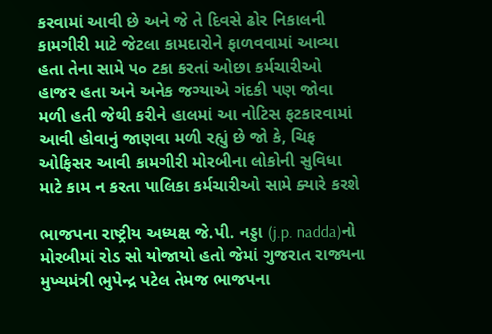કરવામાં આવી છે અને જે તે દિવસે ઢોર નિકાલની કામગીરી માટે જેટલા કામદારોને ફાળવવામાં આવ્યા હતા તેના સામે ૫૦ ટકા કરતાં ઓછા કર્મચારીઓ હાજર હતા અને અનેક જગ્યાએ ગંદકી પણ જોવા મળી હતી જેથી કરીને હાલમાં આ નોટિસ ફટકારવામાં આવી હોવાનું જાણવા મળી રહ્યું છે જો કે, ચિફ ઓફિસર આવી કામગીરી મોરબીના લોકોની સુવિધા માટે કામ ન કરતા પાલિકા કર્મચારીઓ સામે ક્યારે કરશે

ભાજપના રાષ્ટ્રીય અધ્યક્ષ જે.પી. નડ્ડા (j.p. nadda)નો મોરબીમાં રોડ સો યોજાયો હતો જેમાં ગુજરાત રાજ્યના મુખ્યમંત્રી ભુપેન્દ્ર પટેલ તેમજ ભાજપના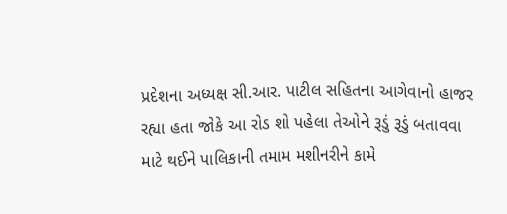પ્રદેશના અધ્યક્ષ સી.આર. પાટીલ સહિતના આગેવાનો હાજર રહ્યા હતા જોકે આ રોડ શો પહેલા તેઓને રૂડું રૂડું બતાવવા માટે થઈને પાલિકાની તમામ મશીનરીને કામે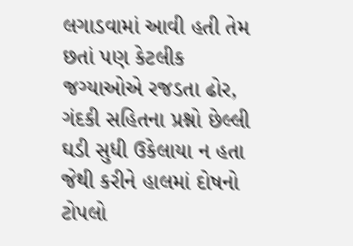લગાડવામાં આવી હતી તેમ છતાં પણ કેટલીક જગ્યાઓએ રજડતા ઢોર, ગંદકી સહિતના પ્રશ્નો છેલ્લી ઘડી સુધી ઉકેલાયા ન હતા જેથી કરીને હાલમાં દોષનો ટોપલો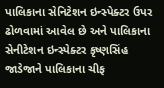પાલિકાના સેનિટેશન ઇન્સ્પેક્ટર ઉપર ઢોળવામાં આવેલ છે અને પાલિકાના સેનીટેશન ઇન્સ્પેક્ટર કૃષ્ણસિંહ જાડેજાને પાલિકાના ચીફ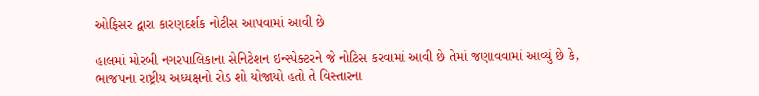ઓફિસર દ્વારા કારણદર્શક નોટીસ આપવામાં આવી છે

હાલમાં મોરબી નગરપાલિકાના સેનિટેશન ઇન્સ્પેક્ટરને જે નોટિસ કરવામાં આવી છે તેમાં જણાવવામાં આવ્યું છે કે, ભાજપના રાષ્ટ્રીય અધ્યક્ષનો રોડ શો યોજાયો હતો તે વિસ્તારના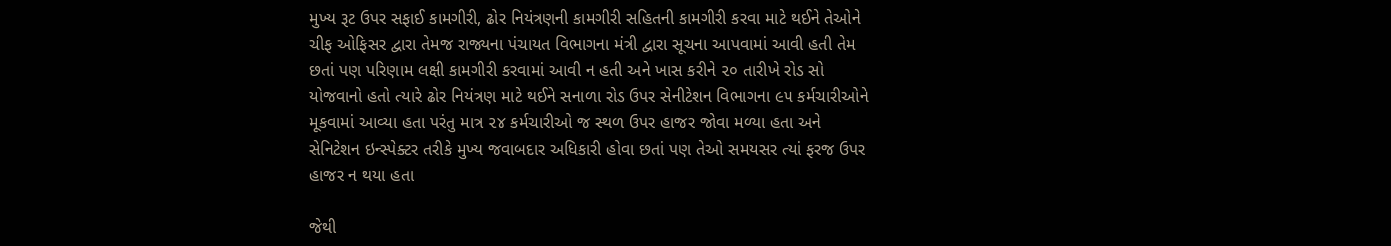મુખ્ય રૂટ ઉપર સફાઈ કામગીરી, ઢોર નિયંત્રણની કામગીરી સહિતની કામગીરી કરવા માટે થઈને તેઓને ચીફ ઓફિસર દ્વારા તેમજ રાજ્યના પંચાયત વિભાગના મંત્રી દ્વારા સૂચના આપવામાં આવી હતી તેમ છતાં પણ પરિણામ લક્ષી કામગીરી કરવામાં આવી ન હતી અને ખાસ કરીને ૨૦ તારીખે રોડ સો યોજવાનો હતો ત્યારે ઢોર નિયંત્રણ માટે થઈને સનાળા રોડ ઉપર સેનીટેશન વિભાગના ૯૫ કર્મચારીઓને મૂકવામાં આવ્યા હતા પરંતુ માત્ર ૨૪ કર્મચારીઓ જ સ્થળ ઉપર હાજર જોવા મળ્યા હતા અને સેનિટેશન ઇન્સ્પેક્ટર તરીકે મુખ્ય જવાબદાર અધિકારી હોવા છતાં પણ તેઓ સમયસર ત્યાં ફરજ ઉપર હાજર ન થયા હતા

જેથી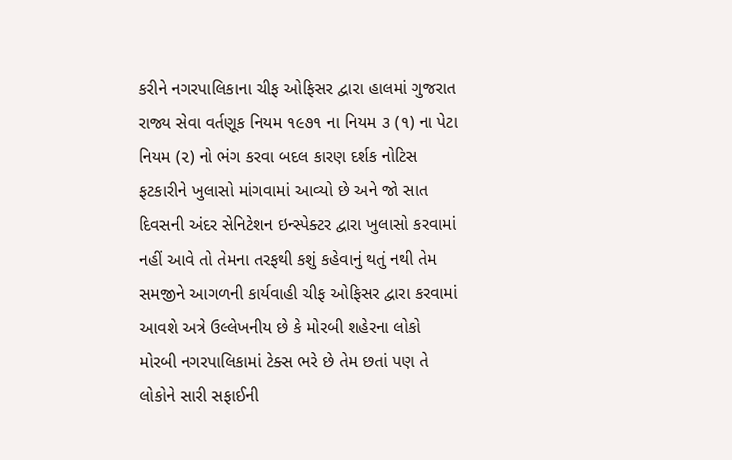કરીને નગરપાલિકાના ચીફ ઓફિસર દ્વારા હાલમાં ગુજરાત રાજ્ય સેવા વર્તણૂક નિયમ ૧૯૭૧ ના નિયમ ૩ (૧) ના પેટા નિયમ (૨) નો ભંગ કરવા બદલ કારણ દર્શક નોટિસ ફટકારીને ખુલાસો માંગવામાં આવ્યો છે અને જો સાત દિવસની અંદર સેનિટેશન ઇન્સ્પેક્ટર દ્વારા ખુલાસો કરવામાં નહીં આવે તો તેમના તરફથી કશું કહેવાનું થતું નથી તેમ સમજીને આગળની કાર્યવાહી ચીફ ઓફિસર દ્વારા કરવામાં આવશે અત્રે ઉલ્લેખનીય છે કે મોરબી શહેરના લોકો મોરબી નગરપાલિકામાં ટેક્સ ભરે છે તેમ છતાં પણ તે લોકોને સારી સફાઈની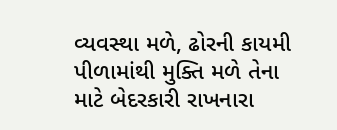વ્યવસ્થા મળે, ઢોરની કાયમી પીળામાંથી મુક્તિ મળે તેના માટે બેદરકારી રાખનારા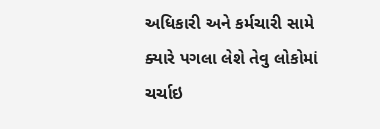અધિકારી અને કર્મચારી સામે ક્યારે પગલા લેશે તેવુ લોકોમાં ચર્ચાઇ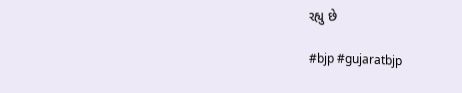રહ્યુ છે

#bjp #gujaratbjp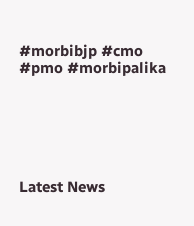#morbibjp #cmo #pmo #morbipalika






Latest News